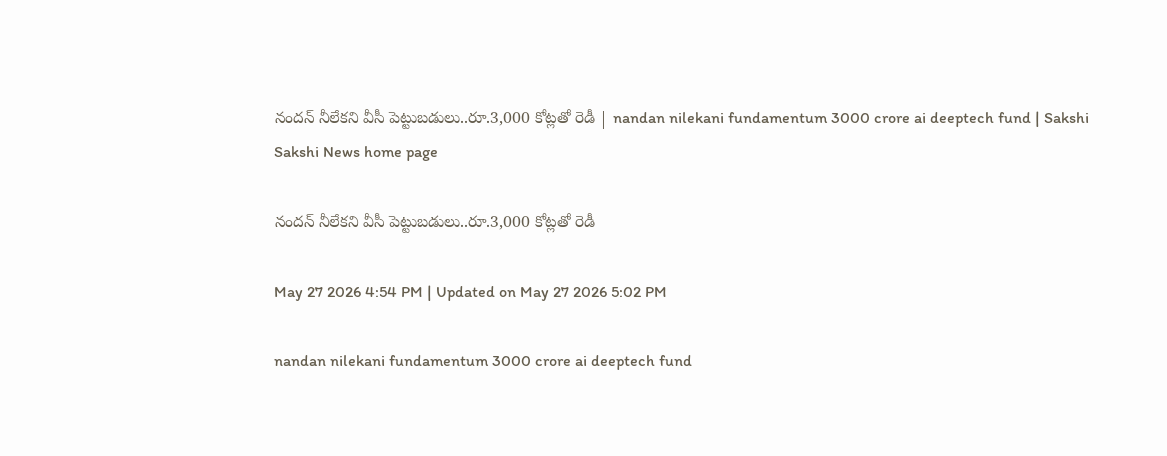నందన్‌ నీలేకని వీసీ పెట్టుబడులు..రూ.3,000 కోట్లతో రెడీ | nandan nilekani fundamentum 3000 crore ai deeptech fund | Sakshi
Sakshi News home page

నందన్‌ నీలేకని వీసీ పెట్టుబడులు..రూ.3,000 కోట్లతో రెడీ

May 27 2026 4:54 PM | Updated on May 27 2026 5:02 PM

nandan nilekani fundamentum 3000 crore ai deeptech fund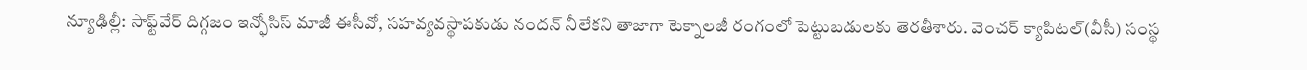న్యూఢిల్లీ: సాఫ్ట్‌వేర్‌ దిగ్గజం ఇన్ఫోసిస్‌ మాజీ ఈసీవో, సహవ్యవస్థాపకుడు నందన్‌ నీలేకని తాజాగా టెక్నాలజీ రంగంలో పెట్టుబడులకు తెరతీశారు. వెంచర్‌ క్యాపిటల్‌(వీసీ) సంస్థ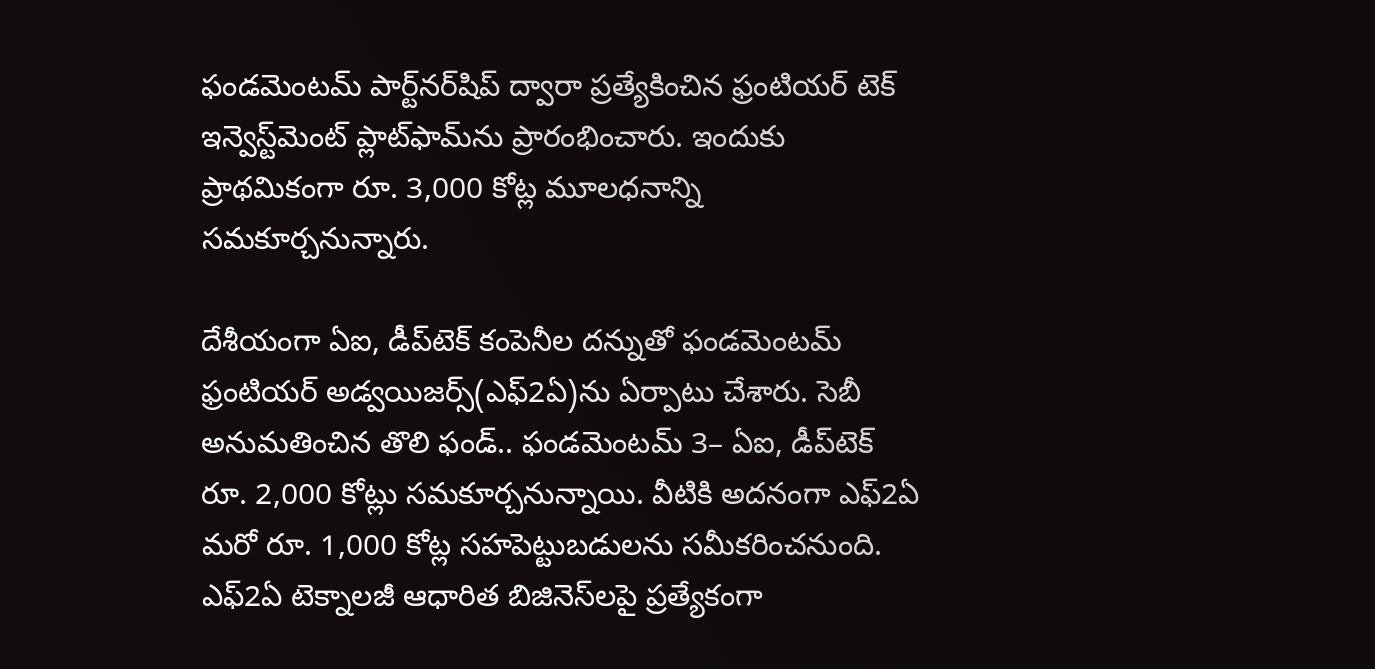ఫండమెంటమ్‌ పార్ట్‌నర్‌షిప్‌ ద్వారా ప్రత్యేకించిన ఫ్రంటియర్‌ టెక్‌ ఇన్వెస్ట్‌మెంట్‌ ప్లాట్‌ఫామ్‌ను ప్రారంభించారు. ఇందుకు ప్రాథమికంగా రూ. 3,000 కోట్ల మూలధనాన్ని సమకూర్చనున్నారు.

దేశీయంగా ఏఐ, డీప్‌టెక్‌ కంపెనీల దన్నుతో ఫండమెంటమ్‌ ఫ్రంటియర్‌ అడ్వయిజర్స్‌(ఎఫ్‌2ఏ)ను ఏర్పాటు చేశారు. సెబీ అనుమతించిన తొలి ఫండ్‌.. ఫండమెంటమ్‌ 3– ఏఐ, డీప్‌టెక్‌ రూ. 2,000 కోట్లు సమకూర్చనున్నాయి. వీటికి అదనంగా ఎఫ్‌2ఏ మరో రూ. 1,000 కోట్ల సహపెట్టుబడులను సమీకరించనుంది. ఎఫ్‌2ఏ టెక్నాలజీ ఆధారిత బిజినెస్‌లపై ప్రత్యేకంగా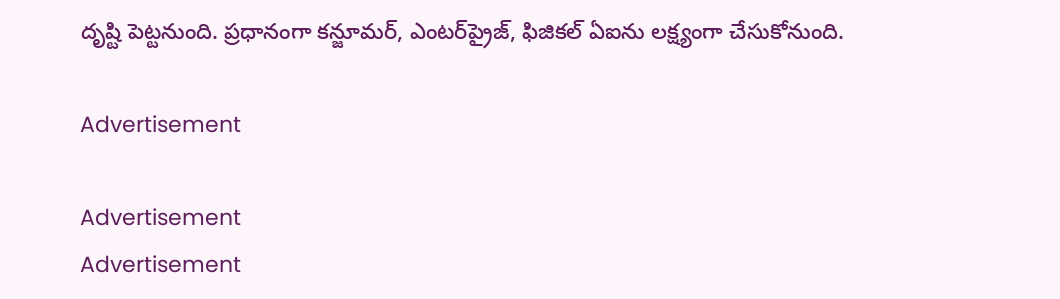దృష్టి పెట్టనుంది. ప్రధానంగా కన్జూమర్, ఎంటర్‌ప్రైజ్, ఫిజికల్‌ ఏఐను లక్ష్యంగా చేసుకోనుంది.

Advertisement

Advertisement
Advertisement